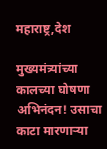महाराष्ट्र,देश

मुख्यमंत्र्यांच्या कालच्या घोषणा अभिनंदन! उसाचा काटा मारणाऱ्या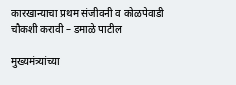कारखान्याचा प्रथम संजीवनी व कोळपेवाडी चौकशी करावी – डमाळे पाटील

मुख्यमंत्र्यांच्या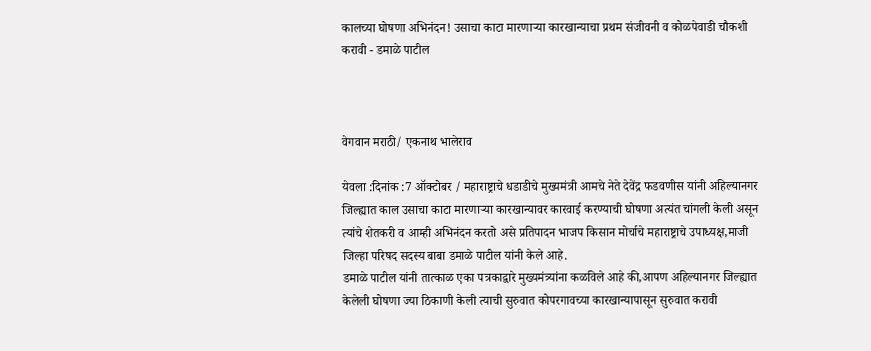कालच्या घोषणा अभिनंदन! उसाचा काटा मारणाऱ्या कारखान्याचा प्रथम संजीवनी व कोळपेवाडी चौकशी करावी - डमाळे पाटील



वेगवान मराठी/ एकनाथ भालेराव

येवला :दिनांक :7 ऑक्टोबर / महाराष्ट्राचे धडाडीचे मुख्यमंत्री आमचे नेते देवेंद्र फडवणीस यांनी अहिल्यानगर जिल्ह्यात काल उसाचा काटा मारणाऱ्या कारखान्यावर कारवाई करण्याची घोषणा अत्यंत चांगली केली असून त्यांचे शेतकरी व आम्ही अभिनंदन करतो असे प्रतिपादन भाजप किसान मोर्चाचे महाराष्ट्राचे उपाध्यक्ष,माजी जिल्हा परिषद सदस्य बाबा डमाळे पाटील यांनी केले आहे.
डमाळे पाटील यांनी तात्काळ एका पत्रकाद्वारे मुख्यमंत्र्यांना कळविले आहे की,आपण अहिल्यानगर जिल्ह्यात केलेली घोषणा ज्या ठिकाणी केली त्याची सुरुवात कोपरगावच्या कारखान्यापासून सुरुवात करावी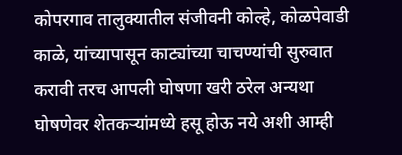कोपरगाव तालुक्यातील संजीवनी कोल्हे, कोळपेवाडी काळे, यांच्यापासून काट्यांच्या चाचण्यांची सुरुवात करावी तरच आपली घोषणा खरी ठरेल अन्यथा घोषणेवर शेतकऱ्यांमध्ये हसू होऊ नये अशी आम्ही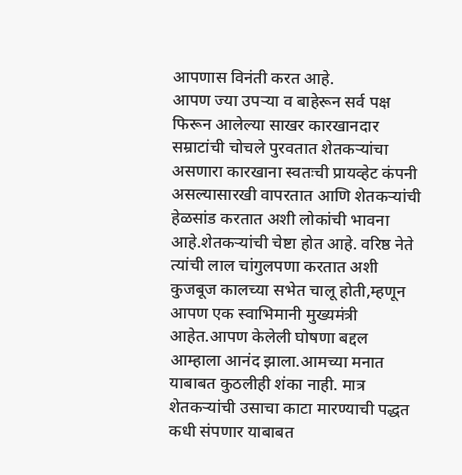आपणास विनंती करत आहे.
आपण ज्या उपऱ्या व बाहेरून सर्व पक्ष फिरून आलेल्या साखर कारखानदार सम्राटांची चोचले पुरवतात शेतकऱ्यांचा असणारा कारखाना स्वतःची प्रायव्हेट कंपनी असल्यासारखी वापरतात आणि शेतकऱ्यांची हेळसांड करतात अशी लोकांची भावना आहे.शेतकऱ्यांची चेष्टा होत आहे. वरिष्ठ नेते त्यांची लाल चांगुलपणा करतात अशी कुजबूज कालच्या सभेत चालू होती,म्हणून आपण एक स्वाभिमानी मुख्यमंत्री आहेत.आपण केलेली घोषणा बद्दल आम्हाला आनंद झाला.आमच्या मनात याबाबत कुठलीही शंका नाही. मात्र शेतकऱ्यांची उसाचा काटा मारण्याची पद्धत कधी संपणार याबाबत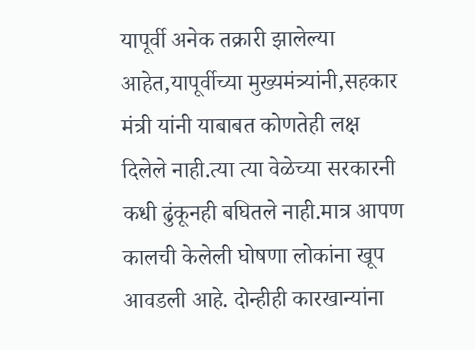यापूर्वी अनेक तक्रारी झालेल्या आहेत,यापूर्वीच्या मुख्यमंत्र्यांनी,सहकार मंत्री यांनी याबाबत कोणतेही लक्ष दिलेले नाही.त्या त्या वेळेच्या सरकारनी कधी ढुंकूनही बघितले नाही.मात्र आपण कालची केलेली घोषणा लोकांना खूप आवडली आहे. दोन्हीही कारखान्यांना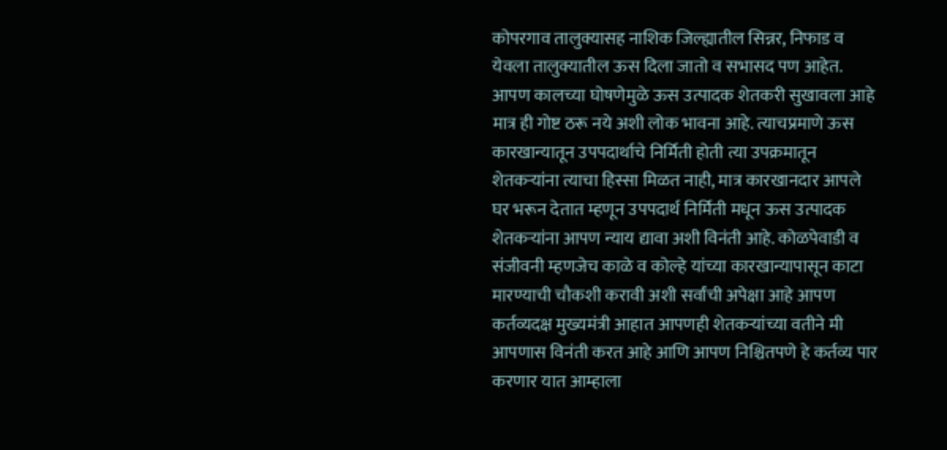कोपरगाव तालुक्यासह नाशिक जिल्ह्यातील सिन्नर, निफाड व येवला तालुक्यातील ऊस दिला जातो व सभासद पण आहेत.
आपण कालच्या घोषणेमुळे ऊस उत्पादक शेतकरी सुखावला आहे मात्र ही गोष्ट ठरू नये अशी लोक भावना आहे. त्याचप्रमाणे ऊस कारखान्यातून उपपदार्थाचे निर्मिती होती त्या उपक्रमातून शेतकऱ्यांना त्याचा हिस्सा मिळत नाही, मात्र कारखानदार आपले घर भरून देतात म्हणून उपपदार्थ निर्मिती मधून ऊस उत्पादक शेतकऱ्यांना आपण न्याय द्यावा अशी विनंती आहे. कोळपेवाडी व संजीवनी म्हणजेच काळे व कोल्हे यांच्या कारखान्यापासून काटा मारण्याची चौकशी करावी अशी सर्वांची अपेक्षा आहे आपण कर्तव्यदक्ष मुख्यमंत्री आहात आपणही शेतकऱ्यांच्या वतीने मी आपणास विनंती करत आहे आणि आपण निश्चितपणे हे कर्तव्य पार करणार यात आम्हाला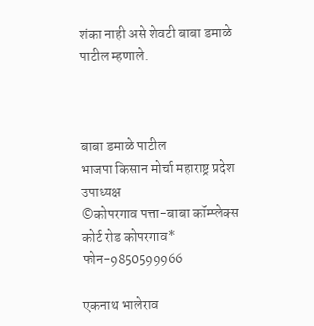शंका नाही असे शेवटी बाबा डमाळे पाटील म्हणाले.



बाबा डमाळे पाटील
भाजपा किसान मोर्चा महाराष्ट्र प्रदेश उपाध्यक्ष
©कोपरगाव पत्ता-बाबा कॉम्प्लेक्स कोर्ट रोड कोपरगाव*
फोन-9850599966

एकनाथ भालेराव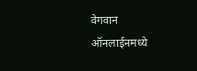वेगवान ऑनलाईनमध्ये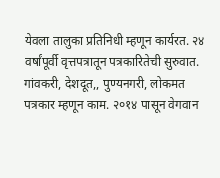येवला तालुका प्रतिनिधी म्हणून कार्यरत. २४ वर्षांपूर्वी वृत्तपत्रातून पत्रकारितेची सुरुवात. गांवकरी, देशदूत,, पुण्यनगरी, लोकमत पत्रकार म्हणून काम. २०१४ पासून वेगवान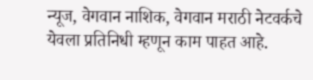न्यूज, वेगवान नाशिक, वेगवान मराठी नेटवर्कचे येवला प्रतिनिधी म्हणून काम पाहत आहे.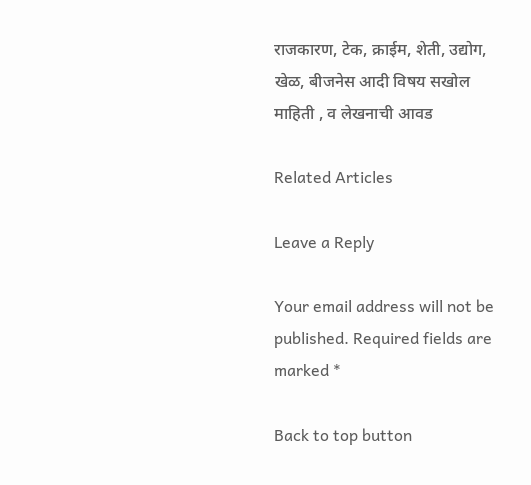राजकारण, टेक, क्राईम, शेती, उद्योग, खेळ, बीजनेस आदी विषय सखोल माहिती , व लेखनाची आवड

Related Articles

Leave a Reply

Your email address will not be published. Required fields are marked *

Back to top button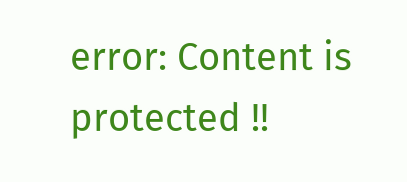error: Content is protected !!